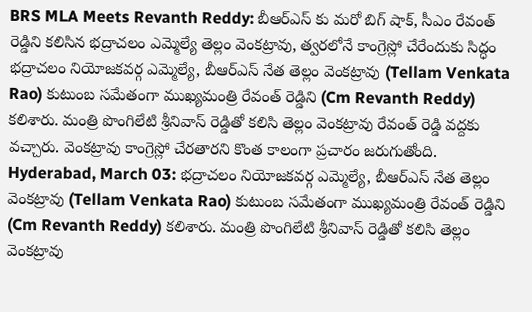BRS MLA Meets Revanth Reddy: బీఆర్ఎస్ కు మరో బిగ్ షాక్, సీఎం రేవంత్ రెడ్డిని కలిసిన భద్రాచలం ఎమ్మెల్యే తెల్లం వెంకట్రావు, త్వరలోనే కాంగ్రెస్లో చేరేందుకు సిద్ధం
భద్రాచలం నియోజకవర్గ ఎమ్మెల్యే, బీఆర్ఎస్ నేత తెల్లం వెంకట్రావు (Tellam Venkata Rao) కుటుంబ సమేతంగా ముఖ్యమంత్రి రేవంత్ రెడ్డిని (Cm Revanth Reddy) కలిశారు. మంత్రి పొంగిలేటి శ్రీనివాస్ రెడ్డితో కలిసి తెల్లం వెంకట్రావు రేవంత్ రెడ్డి వద్దకు వచ్చారు. వెంకట్రావు కాంగ్రెస్లో చేరతారని కొంత కాలంగా ప్రచారం జరుగుతోంది.
Hyderabad, March 03: భద్రాచలం నియోజకవర్గ ఎమ్మెల్యే, బీఆర్ఎస్ నేత తెల్లం వెంకట్రావు (Tellam Venkata Rao) కుటుంబ సమేతంగా ముఖ్యమంత్రి రేవంత్ రెడ్డిని (Cm Revanth Reddy) కలిశారు. మంత్రి పొంగిలేటి శ్రీనివాస్ రెడ్డితో కలిసి తెల్లం వెంకట్రావు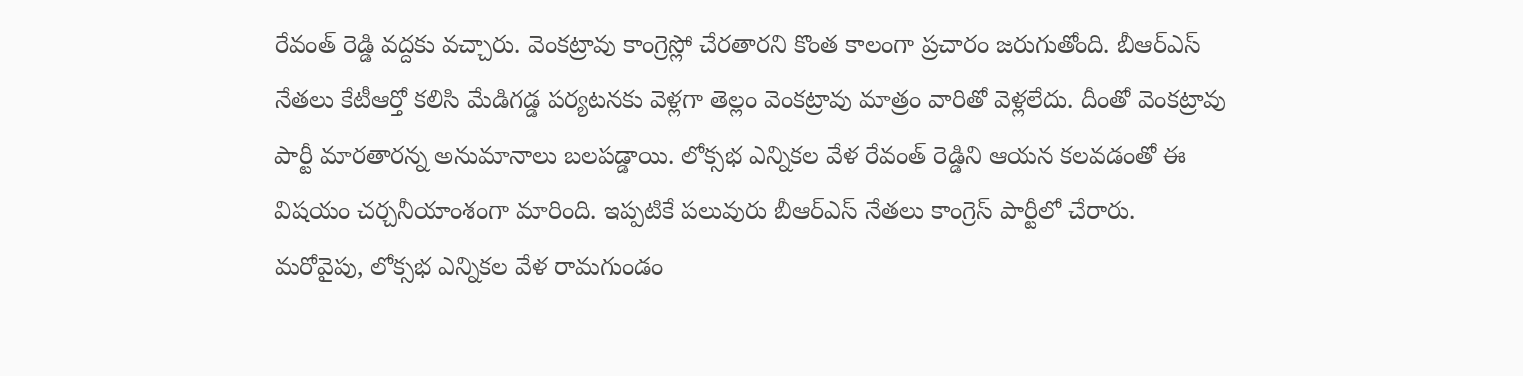రేవంత్ రెడ్డి వద్దకు వచ్చారు. వెంకట్రావు కాంగ్రెస్లో చేరతారని కొంత కాలంగా ప్రచారం జరుగుతోంది. బీఆర్ఎస్ నేతలు కేటీఆర్తో కలిసి మేడిగడ్డ పర్యటనకు వెళ్లగా తెల్లం వెంకట్రావు మాత్రం వారితో వెళ్లలేదు. దీంతో వెంకట్రావు పార్టీ మారతారన్న అనుమానాలు బలపడ్డాయి. లోక్సభ ఎన్నికల వేళ రేవంత్ రెడ్డిని ఆయన కలవడంతో ఈ విషయం చర్చనీయాంశంగా మారింది. ఇప్పటికే పలువురు బీఆర్ఎస్ నేతలు కాంగ్రెస్ పార్టీలో చేరారు.
మరోవైపు, లోక్సభ ఎన్నికల వేళ రామగుండం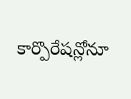కార్పొరేషన్లోనూ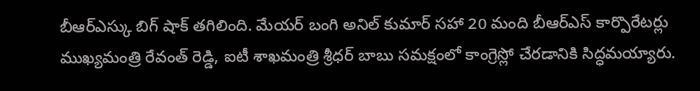బీఆర్ఎస్కు బిగ్ షాక్ తగిలింది. మేయర్ బంగి అనిల్ కుమార్ సహా 20 మంది బీఆర్ఎస్ కార్పొరేటర్లు ముఖ్యమంత్రి రేవంత్ రెడ్డి, ఐటీ శాఖమంత్రి శ్రీధర్ బాబు సమక్షంలో కాంగ్రెస్లో చేరడానికి సిద్ధమయ్యారు.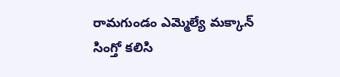రామగుండం ఎమ్మెల్యే మక్కాన్ సింగ్తో కలిసి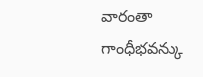వారంతా గాంధీభవన్కు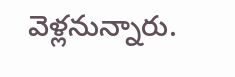వెళ్లనున్నారు.